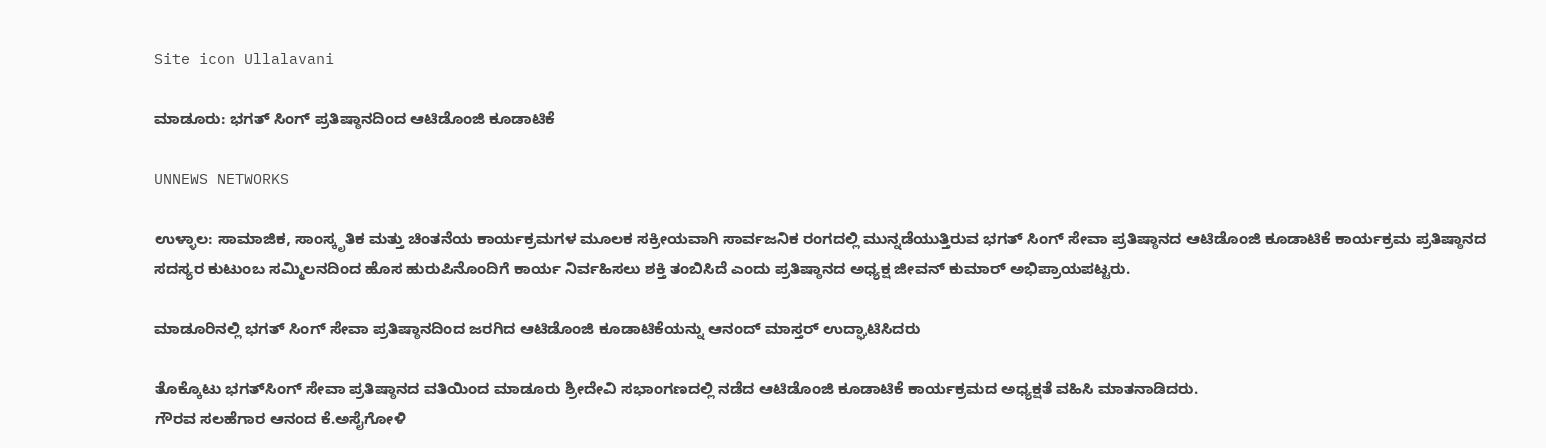Site icon Ullalavani

ಮಾಡೂರು: ಭಗತ್‌ ಸಿಂಗ್‌ ಪ್ರತಿಷ್ಠಾನದಿಂದ ಆಟಿಡೊಂಜಿ ಕೂಡಾಟಿಕೆ

UNNEWS NETWORKS

ಉಳ್ಳಾಲ: ಸಾಮಾಜಿಕ, ಸಾಂಸ್ಕೃತಿಕ ಮತ್ತು ಚಿಂತನೆಯ ಕಾರ್ಯಕ್ರಮಗಳ ಮೂಲಕ ಸಕ್ರೀಯವಾಗಿ ಸಾರ್ವಜನಿಕ ರಂಗದಲ್ಲಿ ಮುನ್ನಡೆಯುತ್ತಿರುವ ಭಗತ್ ಸಿಂಗ್ ಸೇವಾ ಪ್ರತಿಷ್ಠಾನದ ಆಟಿಡೊಂಜಿ ಕೂಡಾಟಿಕೆ ಕಾರ್ಯಕ್ರಮ ಪ್ರತಿಷ್ಠಾನದ ಸದಸ್ಯರ ಕುಟುಂಬ ಸಮ್ಮಿಲನದಿಂದ ಹೊಸ ಹುರುಪಿನೊಂದಿಗೆ ಕಾರ್ಯ ನಿರ್ವಹಿಸಲು ಶಕ್ತಿ ತಂಬಿಸಿದೆ ಎಂದು ಪ್ರತಿಷ್ಠಾನದ ಅಧ್ಯಕ್ಷ ಜೀವನ್ ಕುಮಾರ್ ಅಭಿಪ್ರಾಯಪಟ್ಟರು.

ಮಾಡೂರಿನಲ್ಲಿ ಭಗತ್‌ ಸಿಂಗ್‌ ಸೇವಾ ಪ್ರತಿಷ್ಠಾನದಿಂದ ಜರಗಿದ ಆಟಿಡೊಂಜಿ ಕೂಡಾಟಿಕೆಯನ್ನು ಆನಂದ್‌ ಮಾಸ್ತರ್‌ ಉದ್ಘಾಟಿಸಿದರು

ತೊಕ್ಕೊಟು ಭಗತ್‌ಸಿಂಗ್ ಸೇವಾ ಪ್ರತಿಷ್ಠಾನದ ವತಿಯಿಂದ ಮಾಡೂರು ಶ್ರೀದೇವಿ ಸಭಾಂಗಣದಲ್ಲಿ ನಡೆದ ಆಟಿಡೊಂಜಿ ಕೂಡಾಟಿಕೆ ಕಾರ್ಯಕ್ರಮದ ಅಧ್ಯಕ್ಷತೆ ವಹಿಸಿ ಮಾತನಾಡಿದರು.
ಗೌರವ ಸಲಹೆಗಾರ ಆನಂದ ಕೆ.ಅಸೈಗೋಳಿ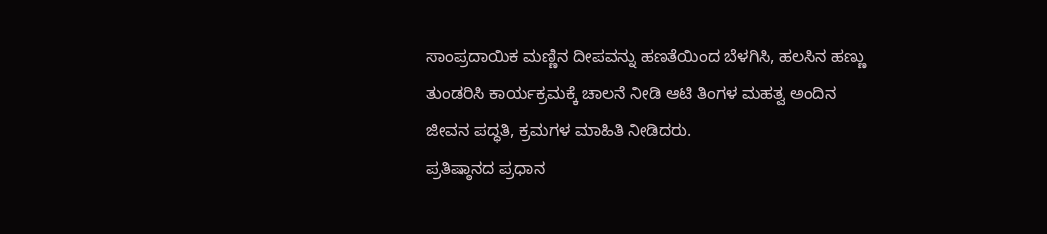ಸಾಂಪ್ರದಾಯಿಕ ಮಣ್ಣಿನ ದೀಪವನ್ನು ಹಣತೆಯಿಂದ ಬೆಳಗಿಸಿ, ಹಲಸಿನ ಹಣ್ಣು ತುಂಡರಿಸಿ ಕಾರ್ಯಕ್ರಮಕ್ಕೆ ಚಾಲನೆ ನೀಡಿ ಆಟಿ ತಿಂಗಳ ಮಹತ್ವ ಅಂದಿನ ಜೀವನ ಪದ್ಧತಿ, ಕ್ರಮಗಳ ಮಾಹಿತಿ ನೀಡಿದರು.
ಪ್ರತಿಷ್ಠಾನದ ಪ್ರಧಾನ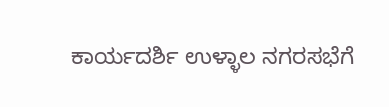ಕಾರ್ಯದರ್ಶಿ ಉಳ್ಳಾಲ ನಗರಸಭೆಗೆ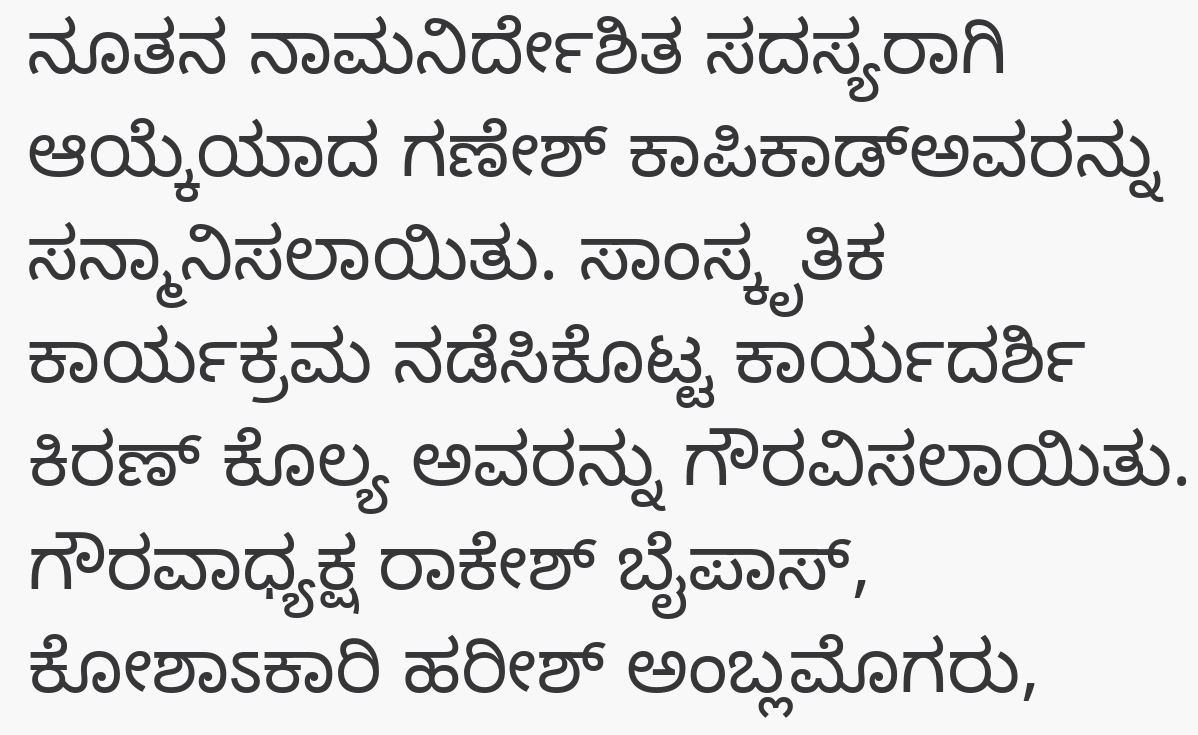ನೂತನ ನಾಮನಿರ್ದೇಶಿತ ಸದಸ್ಯರಾಗಿ ಆಯ್ಕೆಯಾದ ಗಣೇಶ್ ಕಾಪಿಕಾಡ್‌ಅವರನ್ನು ಸನ್ಮಾನಿಸಲಾಯಿತು. ಸಾಂಸ್ಕೃತಿಕ ಕಾರ್ಯಕ್ರಮ ನಡೆಸಿಕೊಟ್ಟ ಕಾರ್ಯದರ್ಶಿ ಕಿರಣ್ ಕೊಲ್ಯ ಅವರನ್ನು ಗೌರವಿಸಲಾಯಿತು.
ಗೌರವಾಧ್ಯಕ್ಷ ರಾಕೇಶ್ ಬೈಪಾಸ್, ಕೋಶಾಽಕಾರಿ ಹರೀಶ್ ಅಂಬ್ಲಮೊಗರು,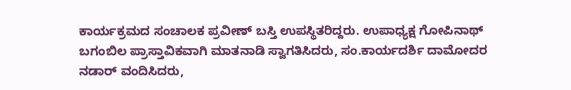ಕಾರ್ಯಕ್ರಮದ ಸಂಚಾಲಕ ಪ್ರವೀಣ್ ಬಸ್ತಿ ಉಪಸ್ಥಿತರಿದ್ದರು. ಉಪಾಧ್ಯಕ್ಷ ಗೋಪಿನಾಥ್ ಬಗಂಬಿಲ ಪ್ರಾಸ್ತಾವಿಕವಾಗಿ ಮಾತನಾಡಿ ಸ್ವಾಗತಿಸಿದರು, ಸಂ.ಕಾರ್ಯದರ್ಶಿ ದಾಮೋದರ ನಡಾರ್ ವಂದಿಸಿದರು,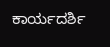ಕಾರ್ಯದರ್ಶಿ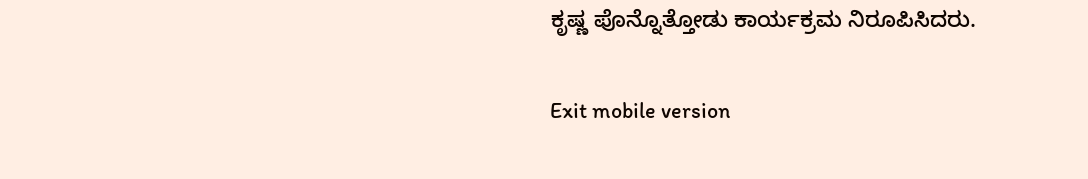ಕೃಷ್ಣ ಪೊನ್ನೊತ್ತೋಡು ಕಾರ್ಯಕ್ರಮ ನಿರೂಪಿಸಿದರು.

Exit mobile version